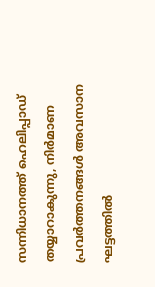സന്നിധാനത്ത് ഹെലിപ്പാഡ് തയ്യാറാകുന്നു, നിര്‍മാണ പ്രവര്‍ത്തനങ്ങള്‍ അവസാന ഘട്ടത്തില്‍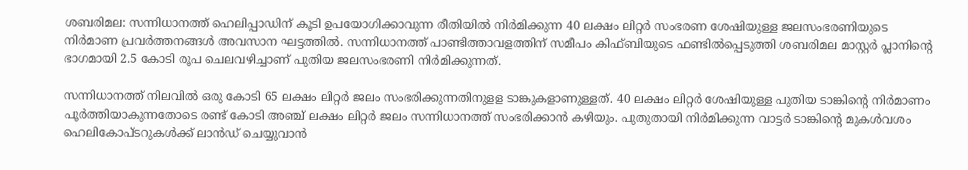ശബരിമല: സന്നിധാനത്ത് ഹെലിപ്പാഡിന് കൂടി ഉപയോഗിക്കാവുന്ന രീതിയില്‍ നിര്‍മിക്കുന്ന 40 ലക്ഷം ലിറ്റര്‍ സംഭരണ ശേഷിയുള്ള ജലസംഭരണിയുടെ നിര്‍മാണ പ്രവര്‍ത്തനങ്ങള്‍ അവസാന ഘട്ടത്തില്‍. സന്നിധാനത്ത് പാണ്ടിത്താവളത്തിന് സമീപം കിഫ്ബിയുടെ ഫണ്ടില്‍പ്പെടുത്തി ശബരിമല മാസ്റ്റര്‍ പ്ലാനിന്റെ ഭാഗമായി 2.5 കോടി രൂപ ചെലവഴിച്ചാണ് പുതിയ ജലസംഭരണി നിര്‍മിക്കുന്നത്.

സന്നിധാനത്ത് നിലവില്‍ ഒരു കോടി 65 ലക്ഷം ലിറ്റര്‍ ജലം സംഭരിക്കുന്നതിനുളള ടാങ്കുകളാണുള്ളത്. 40 ലക്ഷം ലിറ്റര്‍ ശേഷിയുള്ള പുതിയ ടാങ്കിന്റെ നിര്‍മാണം പൂര്‍ത്തിയാകുന്നതോടെ രണ്ട് കോടി അഞ്ച് ലക്ഷം ലിറ്റര്‍ ജലം സന്നിധാനത്ത് സംഭരിക്കാന്‍ കഴിയും. പുതുതായി നിര്‍മിക്കുന്ന വാട്ടര്‍ ടാങ്കിന്റെ മുകള്‍വശം ഹെലികോപ്ടറുകള്‍ക്ക് ലാന്‍ഡ് ചെയ്യുവാന്‍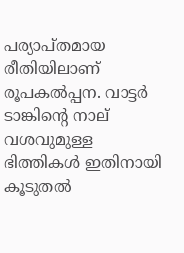പര്യാപ്തമായ രീതിയിലാണ് രൂപകല്‍പ്പന. വാട്ടര്‍ ടാങ്കിന്റെ നാല് വശവുമുള്ള ഭിത്തികള്‍ ഇതിനായി കൂടുതല്‍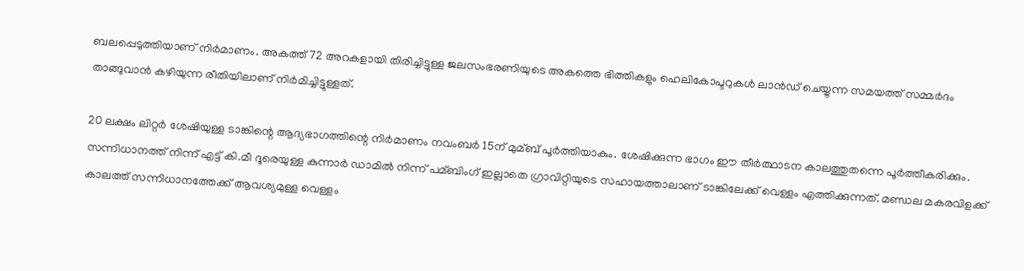ബലപ്പെടുത്തിയാണ് നിര്‍മാണം. അകത്ത് 72 അറകളായി തിരിച്ചിട്ടുള്ള ജലസംഭരണിയുടെ അകത്തെ ഭിത്തികളും ഹെലികോപ്ടറുകള്‍ ലാന്‍ഡ് ചെയ്യുന്ന സമയത്ത് സമ്മര്‍ദം താങ്ങുവാന്‍ കഴിയുന്ന രീതിയിലാണ് നിര്‍മിച്ചിട്ടുള്ളത്.

20 ലക്ഷം ലിറ്റര്‍ ശേഷിയുള്ള ടാങ്കിന്റെ ആദ്യഭാഗത്തിന്റെ നിര്‍മാണം നവംബര്‍ 15ന് മുമ്ബ് പൂര്‍ത്തിയാകും. ശേഷിക്കുന്ന ഭാഗം ഈ തീര്‍ത്ഥാടന കാലത്തുതന്നെ പൂര്‍ത്തീകരിക്കും. സന്നിധാനത്ത് നിന്ന് എട്ട് കി.മീ ദൂരെയുള്ള കുന്നാര്‍ ഡാമില്‍ നിന്ന് പമ്ബിംഗ് ഇല്ലാതെ ഗ്രാവിറ്റിയുടെ സഹായത്താലാണ് ടാങ്കിലേക്ക് വെള്ളം എത്തിക്കുന്നത്. മണ്ഡല മകരവിളക്ക് കാലത്ത് സന്നിധാനത്തേക്ക് ആവശ്യമുള്ള വെള്ളം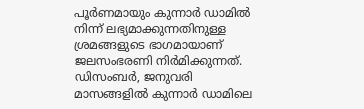പൂര്‍ണമായും കുന്നാര്‍ ഡാമില്‍ നിന്ന് ലഭ്യമാക്കുന്നതിനുള്ള ശ്രമങ്ങളുടെ ഭാഗമായാണ് ജലസംഭരണി നിര്‍മിക്കുന്നത്. ഡിസംബര്‍, ജനുവരി മാസങ്ങളില്‍ കുന്നാര്‍ ഡാമിലെ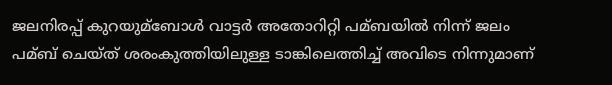ജലനിരപ്പ് കുറയുമ്ബോള്‍ വാട്ടര്‍ അതോറിറ്റി പമ്ബയില്‍ നിന്ന് ജലം പമ്ബ് ചെയ്ത് ശരംകുത്തിയിലുള്ള ടാങ്കിലെത്തിച്ച്‌ അവിടെ നിന്നുമാണ്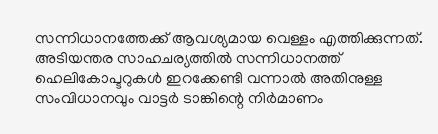സന്നിധാനത്തേക്ക് ആവശ്യമായ വെള്ളം എത്തിക്കുന്നത്. അടിയന്തര സാഹചര്യത്തില്‍ സന്നിധാനത്ത് ഹെലികോപ്ടറുകള്‍ ഇറക്കേണ്ടി വന്നാല്‍ അതിനുള്ള സംവിധാനവും വാട്ടര്‍ ടാങ്കിന്റെ നിര്‍മാണം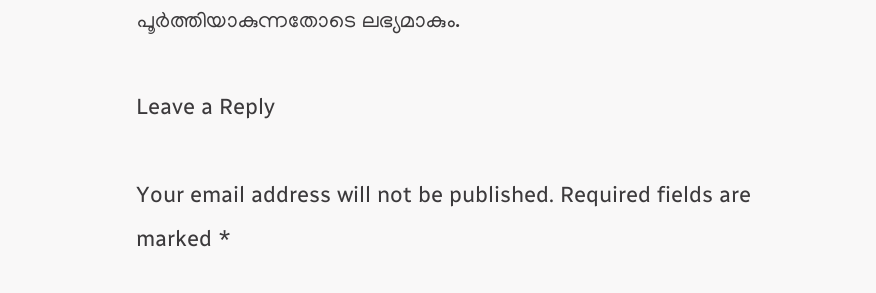പൂര്‍ത്തിയാകുന്നതോടെ ലഭ്യമാകും.

Leave a Reply

Your email address will not be published. Required fields are marked *